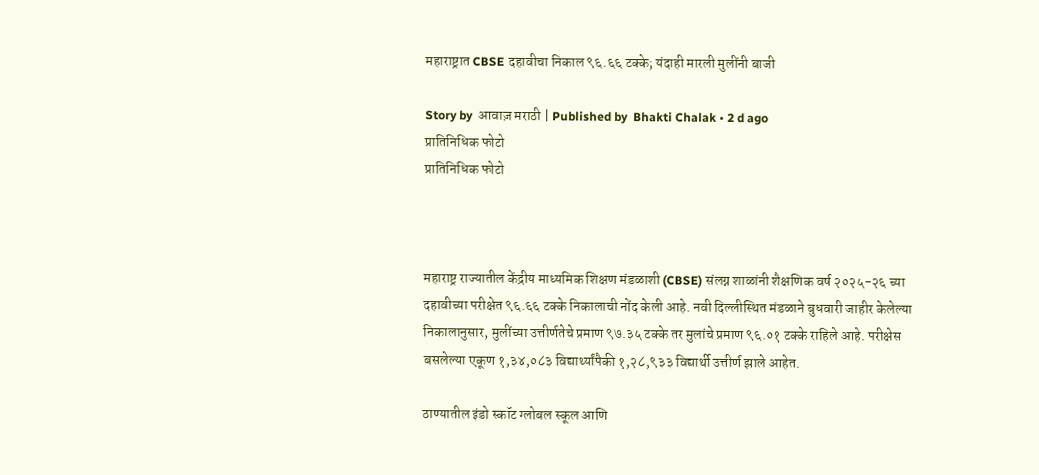महाराष्ट्रात CBSE दहावीचा निकाल ९६.६६ टक्के; यंदाही मारली मुलींनी बाजी

Story by  आवाज़ मराठी | Published by  Bhakti Chalak • 2 d ago
प्रातिनिधिक फोटो
प्रातिनिधिक फोटो



महाराष्ट्र राज्यातील केंद्रीय माध्यमिक शिक्षण मंडळाशी (CBSE) संलग्न शाळांनी शैक्षणिक वर्ष २०२५-२६ च्या दहावीच्या परीक्षेत ९६.६६ टक्के निकालाची नोंद केली आहे. नवी दिल्लीस्थित मंडळाने बुधवारी जाहीर केलेल्या निकालानुसार, मुलींच्या उत्तीर्णतेचे प्रमाण ९७.३५ टक्के तर मुलांचे प्रमाण ९६.०१ टक्के राहिले आहे. परीक्षेस बसलेल्या एकूण १,३४,०८३ विद्यार्थ्यांपैकी १,२८,९३३ विद्यार्थी उत्तीर्ण झाले आहेत.

ठाण्यातील इंडो स्कॉट ग्लोबल स्कूल आणि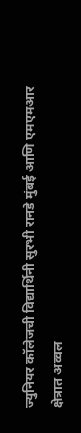ज्युनियर कॉलेजची विद्यार्थिनी सुरभी रानडे मुंबई आणि एमएमआर क्षेत्रात अव्वल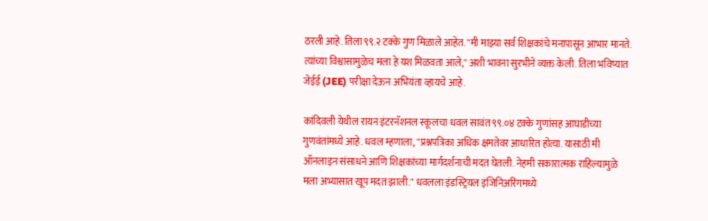ठरली आहे. तिला ९९.२ टक्के गुण मिळाले आहेत. "मी माझ्या सर्व शिक्षकांचे मनापासून आभार मानते. त्यांच्या विश्वासामुळेच मला हे यश मिळवता आले," अशी भावना सुरभीने व्यक्त केली. तिला भविष्यात जेईई (JEE) परीक्षा देऊन अभियंता व्हायचे आहे.

कांदिवली येथील रायन इंटरनॅशनल स्कूलचा धवल सावंत ९९.०४ टक्के गुणांसह आघाडीच्या गुणवंतांमध्ये आहे. धवल म्हणाला, "प्रश्नपत्रिका अधिक क्षमतेवर आधारित होत्या. यासाठी मी ऑनलाइन संसाधने आणि शिक्षकांच्या मार्गदर्शनाची मदत घेतली. नेहमी सकारात्मक राहिल्यामुळे मला अभ्यासात खूप मदत झाली." धवलला इंडस्ट्रियल इंजिनिअरिंगमध्ये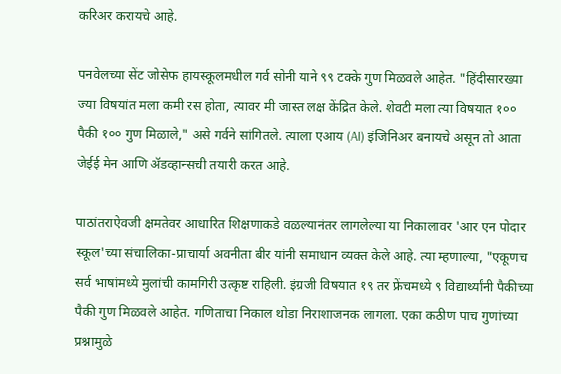करिअर करायचे आहे.

पनवेलच्या सेंट जोसेफ हायस्कूलमधील गर्व सोनी याने ९९ टक्के गुण मिळवले आहेत. "हिंदीसारख्या ज्या विषयांत मला कमी रस होता, त्यावर मी जास्त लक्ष केंद्रित केले. शेवटी मला त्या विषयात १०० पैकी १०० गुण मिळाले," असे गर्वने सांगितले. त्याला एआय (AI) इंजिनिअर बनायचे असून तो आता जेईई मेन आणि ॲडव्हान्सची तयारी करत आहे.

पाठांतराऐवजी क्षमतेवर आधारित शिक्षणाकडे वळल्यानंतर लागलेल्या या निकालावर 'आर एन पोदार स्कूल'च्या संचालिका-प्राचार्या अवनीता बीर यांनी समाधान व्यक्त केले आहे. त्या म्हणाल्या, "एकूणच सर्व भाषांमध्ये मुलांची कामगिरी उत्कृष्ट राहिली. इंग्रजी विषयात १९ तर फ्रेंचमध्ये ९ विद्यार्थ्यांनी पैकीच्या पैकी गुण मिळवले आहेत. गणिताचा निकाल थोडा निराशाजनक लागला. एका कठीण पाच गुणांच्या प्रश्नामुळे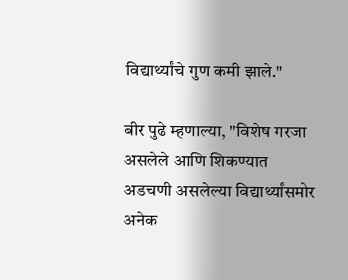विद्यार्थ्यांचे गुण कमी झाले."

बीर पुढे म्हणाल्या, "विशेष गरजा असलेले आणि शिकण्यात अडचणी असलेल्या विद्यार्थ्यांसमोर अनेक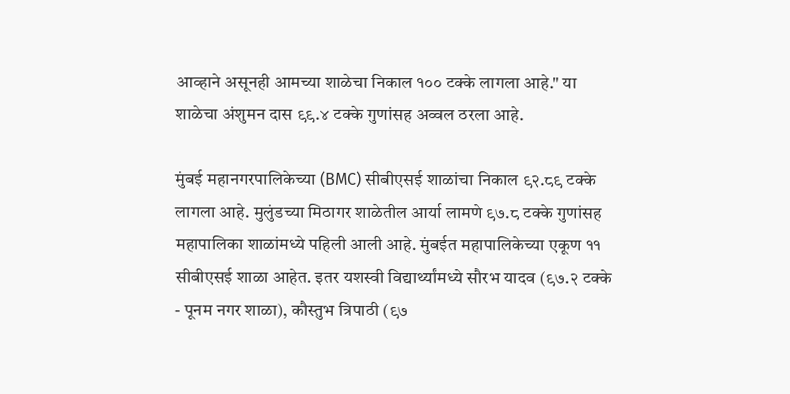आव्हाने असूनही आमच्या शाळेचा निकाल १०० टक्के लागला आहे." या शाळेचा अंशुमन दास ९९.४ टक्के गुणांसह अव्वल ठरला आहे.

मुंबई महानगरपालिकेच्या (BMC) सीबीएसई शाळांचा निकाल ९२.८९ टक्के लागला आहे. मुलुंडच्या मिठागर शाळेतील आर्या लामणे ९७.८ टक्के गुणांसह महापालिका शाळांमध्ये पहिली आली आहे. मुंबईत महापालिकेच्या एकूण ११ सीबीएसई शाळा आहेत. इतर यशस्वी विद्यार्थ्यांमध्ये सौरभ यादव (९७.२ टक्के - पूनम नगर शाळा), कौस्तुभ त्रिपाठी (९७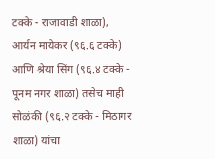टक्के - राजावाडी शाळा), आर्यन मायेकर (९६.६ टक्के) आणि श्रेया सिंग (९६.४ टक्के - पूनम नगर शाळा) तसेच माही सोळंकी (९६.२ टक्के - मिठागर शाळा) यांचा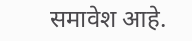समावेश आहे.